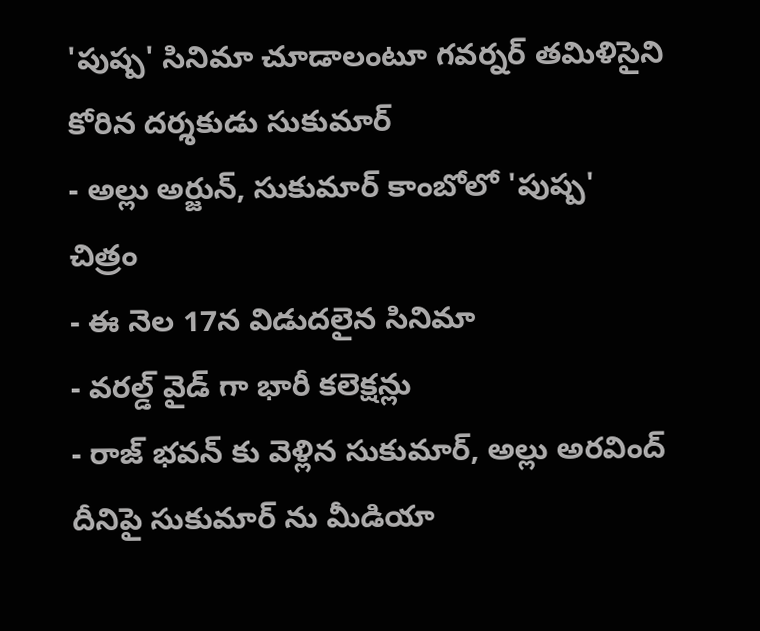'పుష్ప' సినిమా చూడాలంటూ గవర్నర్ తమిళిసైని కోరిన దర్శకుడు సుకుమార్
- అల్లు అర్జున్, సుకుమార్ కాంబోలో 'పుష్ప' చిత్రం
- ఈ నెల 17న విడుదలైన సినిమా
- వరల్డ్ వైడ్ గా భారీ కలెక్షన్లు
- రాజ్ భవన్ కు వెళ్లిన సుకుమార్, అల్లు అరవింద్
దీనిపై సుకుమార్ ను మీడియా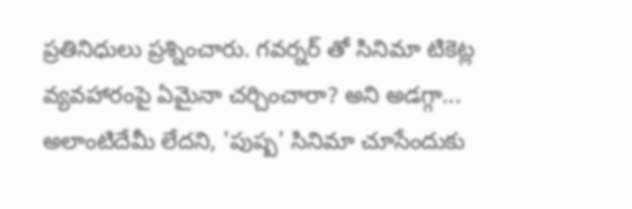ప్రతినిధులు ప్రశ్నించారు. గవర్నర్ తో సినిమా టికెట్ల వ్యవహారంపై ఏమైనా చర్చించారా? అని అడగ్గా... అలాంటిదేమీ లేదని, 'పుష్ప' సినిమా చూసేందుకు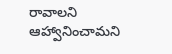రావాలని ఆహ్వానించామని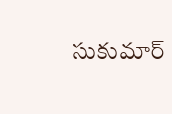సుకుమార్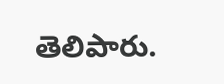తెలిపారు.